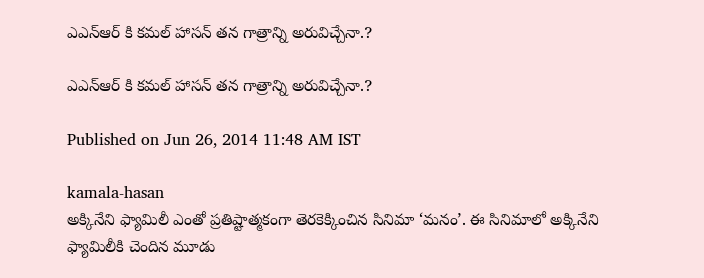ఎఎన్ఆర్ కి కమల్ హాసన్ తన గాత్రాన్ని అరువిచ్చేనా.?

ఎఎన్ఆర్ కి కమల్ హాసన్ తన గాత్రాన్ని అరువిచ్చేనా.?

Published on Jun 26, 2014 11:48 AM IST

kamala-hasan
అక్కినేని ఫ్యామిలీ ఎంతో ప్రతిష్టాత్మకంగా తెరకెక్కించిన సినిమా ‘మనం’. ఈ సినిమాలో అక్కినేని ఫ్యామిలీకి చెందిన మూడు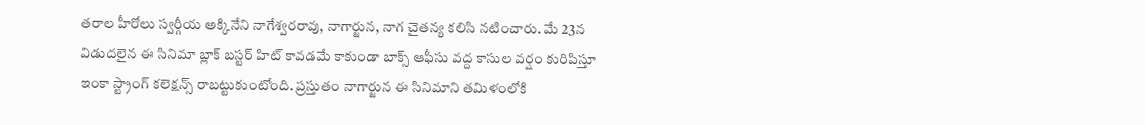తరాల హీరోలు స్వర్గీయ అక్కినేని నాగేశ్వరరావు, నాగార్జున, నాగ చైతన్య కలిసి నటించారు. మే 23న విడుదలైన ఈ సినిమా బ్లాక్ బస్టర్ హిట్ కావడమే కాకుండా బాక్స్ ఆఫీసు వద్ద కాసుల వర్షం కురిపిస్తూ ఇంకా స్ట్రాంగ్ కలెక్షన్స్ రాబట్టుకుంటోంది. ప్రస్తుతం నాగార్జున ఈ సినిమాని తమిళంలోకి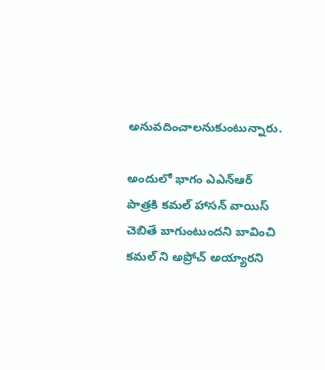అనువదించాలనుకుంటున్నారు.

అందులో భాగం ఎఎన్ఆర్ పాత్రకి కమల్ హాసన్ వాయిస్ చెబితే బాగుంటుందని బావించి కమల్ ని అప్రోచ్ అయ్యారని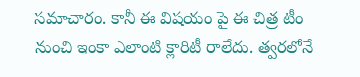సమాచారం. కానీ ఈ విషయం పై ఈ చిత్ర టీం నుంచి ఇంకా ఎలాంటి క్లారిటీ రాలేదు. త్వరలోనే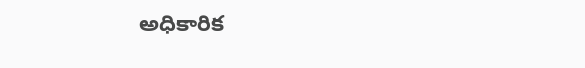అధికారిక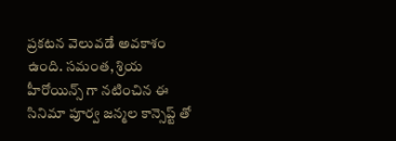ప్రకటన వెలువడే అవకాశం ఉంది. సమంత, శ్రియ హీరోయిన్స్ గా నటించిన ఈ సినిమా పూర్వ జన్మల కాన్సెప్ట్ తో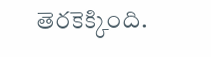తెరకెక్కింది.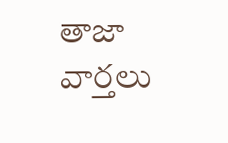తాజా వార్తలు